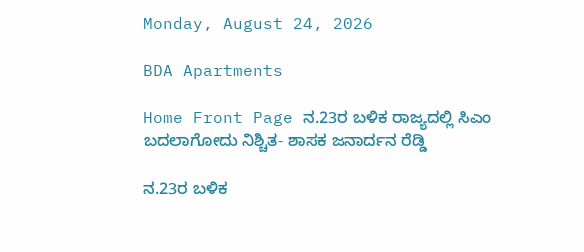Monday, August 24, 2026

BDA Apartments

Home Front Page ನ.23ರ ಬಳಿಕ ರಾಜ್ಯದಲ್ಲಿ ಸಿಎಂ ಬದಲಾಗೋದು ನಿಶ್ಚಿತ- ಶಾಸಕ ಜನಾರ್ದನ ರೆಡ್ಡಿ

ನ.23ರ ಬಳಿಕ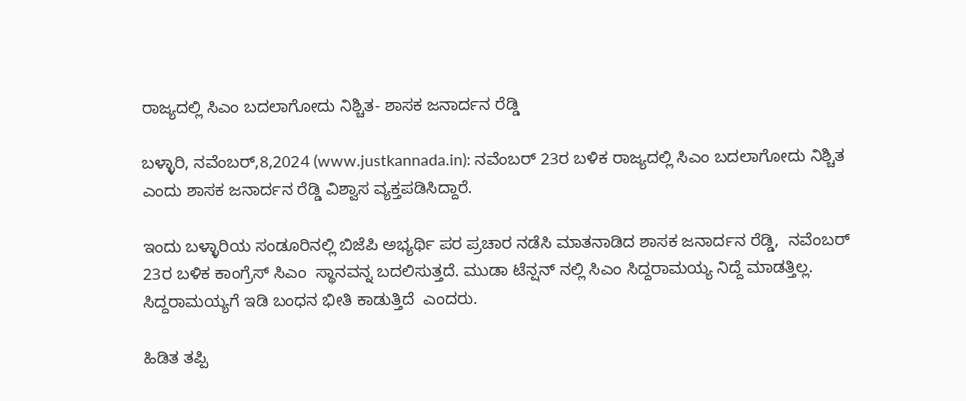ರಾಜ್ಯದಲ್ಲಿ ಸಿಎಂ ಬದಲಾಗೋದು ನಿಶ್ಚಿತ- ಶಾಸಕ ಜನಾರ್ದನ ರೆಡ್ಡಿ

ಬಳ್ಳಾರಿ, ನವೆಂಬರ್,8,2024 (www.justkannada.in): ನವೆಂಬರ್ 23ರ ಬಳಿಕ ರಾಜ್ಯದಲ್ಲಿ ಸಿಎಂ ಬದಲಾಗೋದು ನಿಶ್ಚಿತ ಎಂದು ಶಾಸಕ ಜನಾರ್ದನ ರೆಡ್ಡಿ ವಿಶ್ವಾಸ ವ್ಯಕ್ತಪಡಿಸಿದ್ದಾರೆ.

ಇಂದು ಬಳ್ಳಾರಿಯ ಸಂಡೂರಿನಲ್ಲಿ ಬಿಜೆಪಿ ಅಭ್ಯರ್ಥಿ ಪರ ಪ್ರಚಾರ ನಡೆಸಿ ಮಾತನಾಡಿದ ಶಾಸಕ ಜನಾರ್ದನ ರೆಡ್ಡಿ,  ನವೆಂಬರ್ 23ರ ಬಳಿಕ ಕಾಂಗ್ರೆಸ್ ಸಿಎಂ  ಸ್ಥಾನವನ್ನ ಬದಲಿಸುತ್ತದೆ. ಮುಡಾ ಟೆನ್ಷನ್ ನಲ್ಲಿ ಸಿಎಂ ಸಿದ್ದರಾಮಯ್ಯ ನಿದ್ದೆ ಮಾಡತ್ತಿಲ್ಲ. ಸಿದ್ದರಾಮಯ್ಯಗೆ ಇಡಿ ಬಂಧನ ಭೀತಿ ಕಾಡುತ್ತಿದೆ  ಎಂದರು.

ಹಿಡಿತ ತಪ್ಪಿ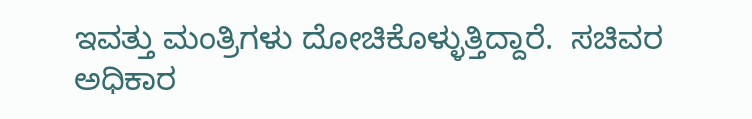ಇವತ್ತು ಮಂತ್ರಿಗಳು ದೋಚಿಕೊಳ್ಳುತ್ತಿದ್ದಾರೆ.  ಸಚಿವರ ಅಧಿಕಾರ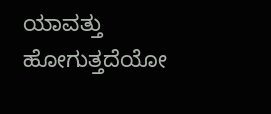ಯಾವತ್ತು ಹೋಗುತ್ತದೆಯೋ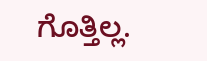ಗೊತ್ತಿಲ್ಲ.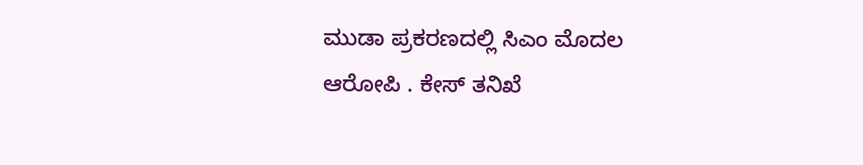ಮುಡಾ ಪ್ರಕರಣದಲ್ಲಿ ಸಿಎಂ ಮೊದಲ ಆರೋಪಿ . ಕೇಸ್ ತನಿಖೆ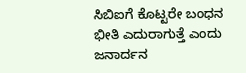ಸಿಬಿಐಗೆ ಕೊಟ್ಟರೇ ಬಂಧನ ಭೀತಿ ಎದುರಾಗುತ್ತೆ ಎಂದು ಜನಾರ್ದನ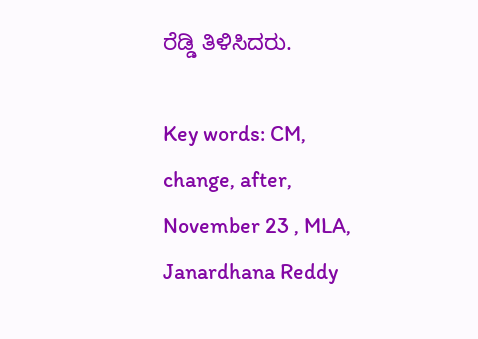ರೆಡ್ಡಿ ತಿಳಿಸಿದರು.

Key words: CM, change, after, November 23 , MLA, Janardhana Reddy